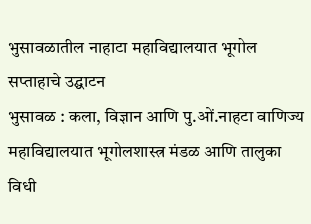भुसावळातील नाहाटा महाविद्यालयात भूगोल सप्ताहाचे उद्घाटन
भुसावळ : कला, विज्ञान आणि पु.ओं.नाहटा वाणिज्य महाविद्यालयात भूगोलशास्त्र मंडळ आणि तालुका विधी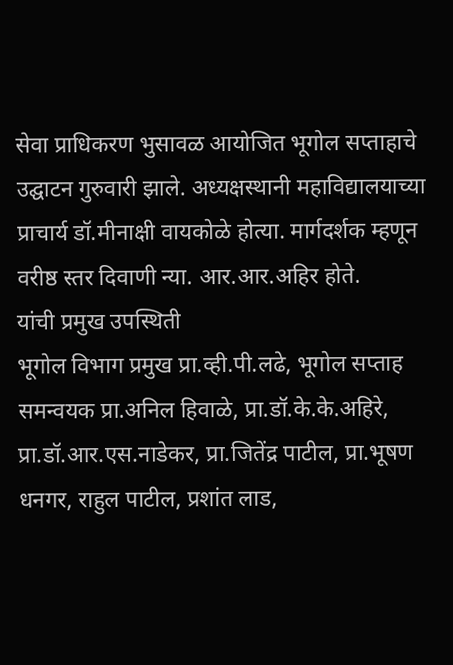सेवा प्राधिकरण भुसावळ आयोजित भूगोल सप्ताहाचे उद्घाटन गुरुवारी झाले. अध्यक्षस्थानी महाविद्यालयाच्या प्राचार्य डॉ.मीनाक्षी वायकोळे होत्या. मार्गदर्शक म्हणून वरीष्ठ स्तर दिवाणी न्या. आर.आर.अहिर होते.
यांची प्रमुख उपस्थिती
भूगोल विभाग प्रमुख प्रा.व्ही.पी.लढे, भूगोल सप्ताह समन्वयक प्रा.अनिल हिवाळे, प्रा.डॉ.के.के.अहिरे, प्रा.डॉ.आर.एस.नाडेकर, प्रा.जितेंद्र पाटील, प्रा.भूषण धनगर, राहुल पाटील, प्रशांत लाड,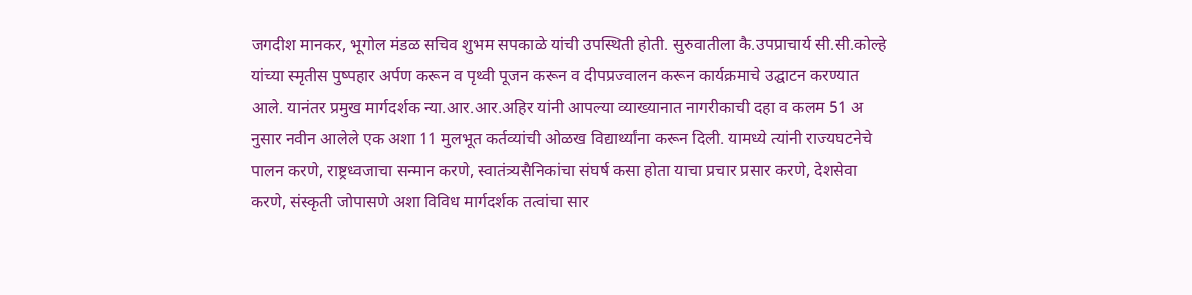जगदीश मानकर, भूगोल मंडळ सचिव शुभम सपकाळे यांची उपस्थिती होती. सुरुवातीला कै.उपप्राचार्य सी.सी.कोल्हे यांच्या स्मृतीस पुष्पहार अर्पण करून व पृथ्वी पूजन करून व दीपप्रज्वालन करून कार्यक्रमाचे उद्घाटन करण्यात आले. यानंतर प्रमुख मार्गदर्शक न्या.आर.आर.अहिर यांनी आपल्या व्याख्यानात नागरीकाची दहा व कलम 51 अ नुसार नवीन आलेले एक अशा 11 मुलभूत कर्तव्यांची ओळख विद्यार्थ्यांना करून दिली. यामध्ये त्यांनी राज्यघटनेचे पालन करणे, राष्ट्रध्वजाचा सन्मान करणे, स्वातंत्र्यसैनिकांचा संघर्ष कसा होता याचा प्रचार प्रसार करणे, देशसेवा करणे, संस्कृती जोपासणे अशा विविध मार्गदर्शक तत्वांचा सार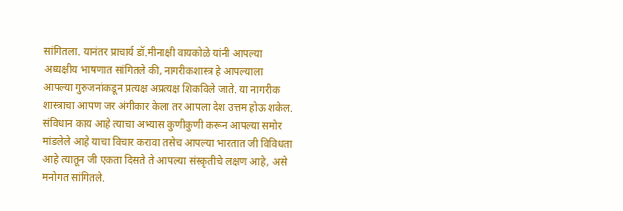सांगितला. यानंतर प्राचार्य डॉ.मीनाक्षी वायकोळे यांनी आपल्या अध्यक्षीय भाषणात सांगितले की, नागरीकशास्त्र हे आपल्याला आपल्या गुरुजनांकडून प्रत्यक्ष अप्रत्यक्ष शिकविले जाते. या नागरीक शास्त्राचा आपण जर अंगीकार केला तर आपला देश उत्तम होऊ शकेल. संविधान काय आहे त्याचा अभ्यास कुणीकुणी करून आपल्या समोर मांडलेले आहे याचा विचार करावा तसेच आपल्या भारतात जी विविधता आहे त्यातून जी एकता दिसते ते आपल्या संस्कृतीचे लक्षण आहे, असे मनोगत सांगितले.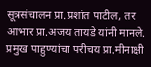सूत्रसंचालन प्रा.प्रशांत पाटील, तर आभार प्रा.अजय तायडे यांनी मानले. प्रमुख पाहुण्यांचा परीचय प्रा.मीनाक्षी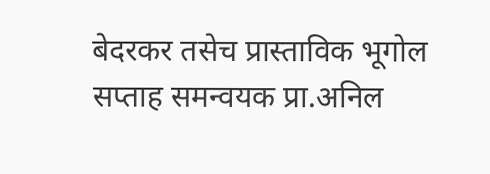बेदरकर तसेच प्रास्ताविक भूगोल सप्ताह समन्वयक प्रा.अनिल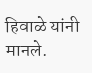हिवाळे यांनी मानले.